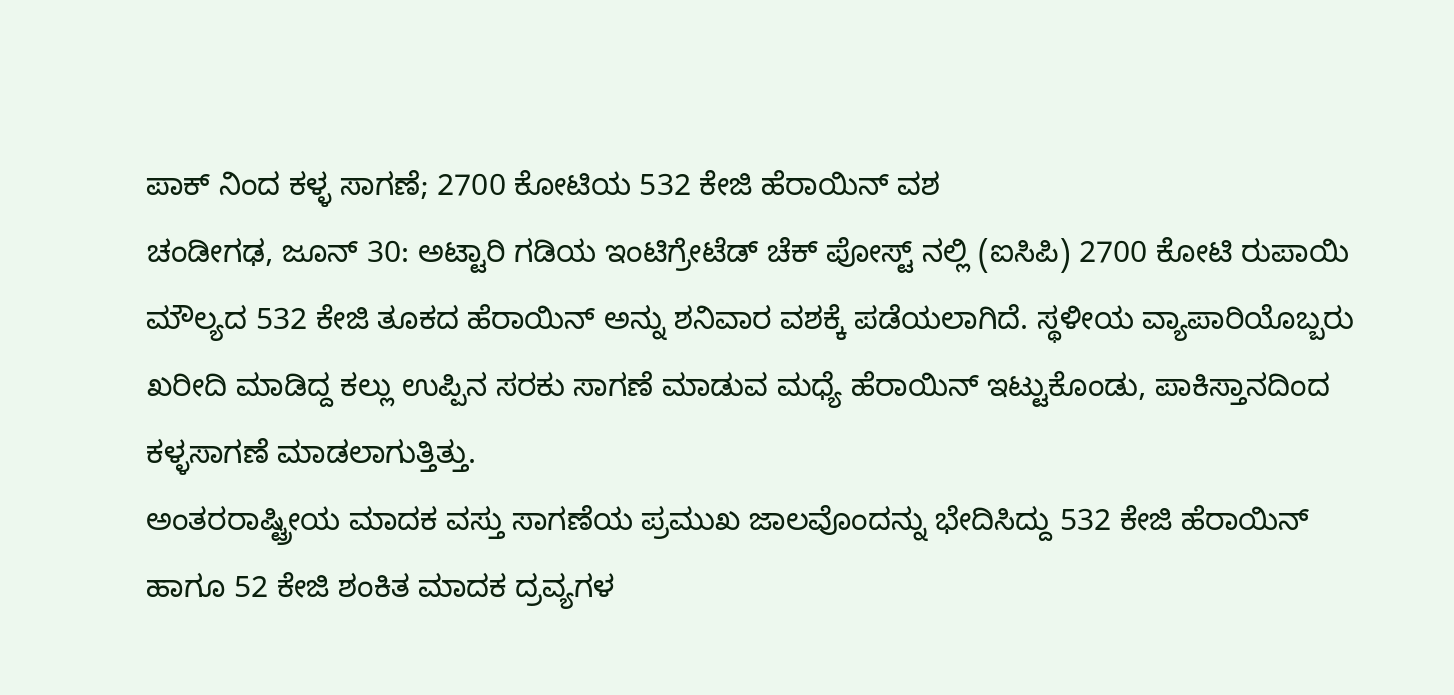ಪಾಕ್ ನಿಂದ ಕಳ್ಳ ಸಾಗಣೆ; 2700 ಕೋಟಿಯ 532 ಕೇಜಿ ಹೆರಾಯಿನ್ ವಶ
ಚಂಡೀಗಢ, ಜೂನ್ 30: ಅಟ್ಟಾರಿ ಗಡಿಯ ಇಂಟಿಗ್ರೇಟೆಡ್ ಚೆಕ್ ಪೋಸ್ಟ್ ನಲ್ಲಿ (ಐಸಿಪಿ) 2700 ಕೋಟಿ ರುಪಾಯಿ ಮೌಲ್ಯದ 532 ಕೇಜಿ ತೂಕದ ಹೆರಾಯಿನ್ ಅನ್ನು ಶನಿವಾರ ವಶಕ್ಕೆ ಪಡೆಯಲಾಗಿದೆ. ಸ್ಥಳೀಯ ವ್ಯಾಪಾರಿಯೊಬ್ಬರು ಖರೀದಿ ಮಾಡಿದ್ದ ಕಲ್ಲು ಉಪ್ಪಿನ ಸರಕು ಸಾಗಣೆ ಮಾಡುವ ಮಧ್ಯೆ ಹೆರಾಯಿನ್ ಇಟ್ಟುಕೊಂಡು, ಪಾಕಿಸ್ತಾನದಿಂದ ಕಳ್ಳಸಾಗಣೆ ಮಾಡಲಾಗುತ್ತಿತ್ತು.
ಅಂತರರಾಷ್ಟ್ರೀಯ ಮಾದಕ ವಸ್ತು ಸಾಗಣೆಯ ಪ್ರಮುಖ ಜಾಲವೊಂದನ್ನು ಭೇದಿಸಿದ್ದು 532 ಕೇಜಿ ಹೆರಾಯಿನ್ ಹಾಗೂ 52 ಕೇಜಿ ಶಂಕಿತ ಮಾದಕ ದ್ರವ್ಯಗಳ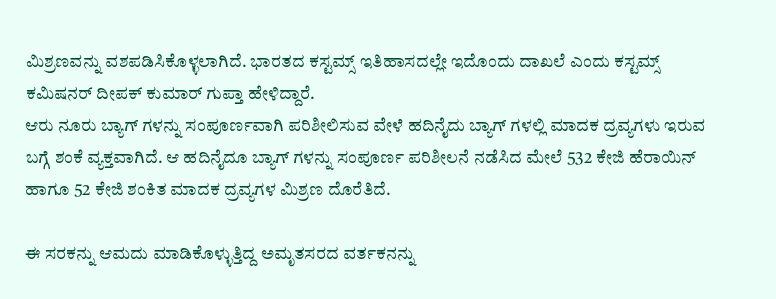ಮಿಶ್ರಣವನ್ನು ವಶಪಡಿಸಿಕೊಳ್ಳಲಾಗಿದೆ. ಭಾರತದ ಕಸ್ಟಮ್ಸ್ ಇತಿಹಾಸದಲ್ಲೇ ಇದೊಂದು ದಾಖಲೆ ಎಂದು ಕಸ್ಟಮ್ಸ್ ಕಮಿಷನರ್ ದೀಪಕ್ ಕುಮಾರ್ ಗುಪ್ತಾ ಹೇಳಿದ್ದಾರೆ.
ಆರು ನೂರು ಬ್ಯಾಗ್ ಗಳನ್ನು ಸಂಪೂರ್ಣವಾಗಿ ಪರಿಶೀಲಿಸುವ ವೇಳೆ ಹದಿನೈದು ಬ್ಯಾಗ್ ಗಳಲ್ಲಿ ಮಾದಕ ದ್ರವ್ಯಗಳು ಇರುವ ಬಗ್ಗೆ ಶಂಕೆ ವ್ಯಕ್ತವಾಗಿದೆ. ಆ ಹದಿನೈದೂ ಬ್ಯಾಗ್ ಗಳನ್ನು ಸಂಪೂರ್ಣ ಪರಿಶೀಲನೆ ನಡೆಸಿದ ಮೇಲೆ 532 ಕೇಜಿ ಹೆರಾಯಿನ್ ಹಾಗೂ 52 ಕೇಜಿ ಶಂಕಿತ ಮಾದಕ ದ್ರವ್ಯಗಳ ಮಿಶ್ರಣ ದೊರೆತಿದೆ.

ಈ ಸರಕನ್ನು ಆಮದು ಮಾಡಿಕೊಳ್ಳುತ್ತಿದ್ದ ಅಮೃತಸರದ ವರ್ತಕನನ್ನು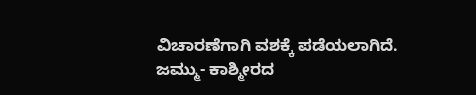ವಿಚಾರಣೆಗಾಗಿ ವಶಕ್ಕೆ ಪಡೆಯಲಾಗಿದೆ. ಜಮ್ಮು- ಕಾಶ್ಮೀರದ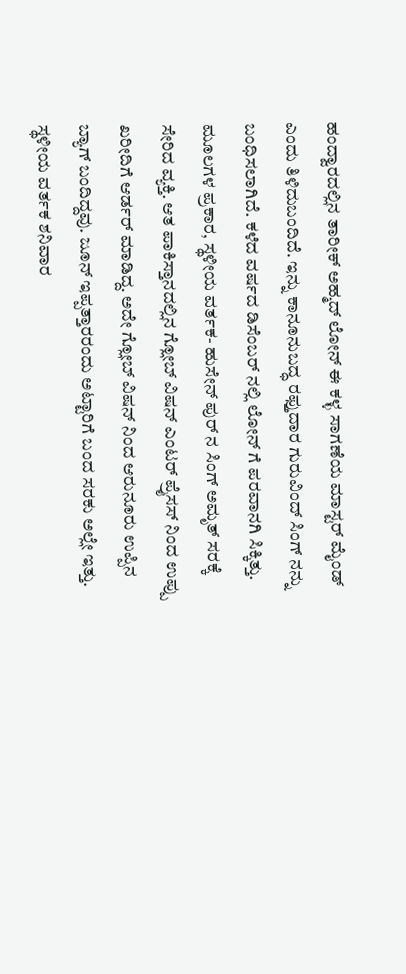ಹಂದ್ವಾರದಲ್ಲಿನ ತಾರೀಕ್ ಅಹ್ಮದ್ ಲೋನ್ ಈ ಕಳ್ಳ ಸಾಗಣೆಯ ಮಾಸ್ಟರ್ ಮೈಂಡ್ ಎಂದು ತಿಳಿದುಬಂದಿದೆ. ಇನ್ನು ಕಾನೂನುಬದ್ಧ ರಫ್ತುದಾರ ಗುರುವಿಂದ್ ಸಿಂಗ್ ನನ್ನು ಬಂಧಿಸಲಾಗಿದೆ. ಕಳೆದ ವರ್ಷದ ಡಿಸೆಂಬರ್ ನಲ್ಲಿ ಲೋನ್ ಗೆ ಪರವಾನಗಿ ಸಿಕ್ಕಿತ್ತು.
ಮೂಲಗಳ ಪ್ರಕಾರ, ಸ್ಥಳೀಯ ವರ್ತಕ- ಹುಸೇನ್ ಪುರ್ ನ ಸಿಂಗ್ ಅಮೃತ್ ಸರಕ್ಕೆ ಸೇರಿದ ವ್ಯಕ್ತಿ. ಆತ ಪಾಕಿಸ್ತಾನದಲ್ಲಿನ ಗ್ಲೋಬ್ ವಿಷನ್ ಎಂಟರ್ ಪ್ರೈಸಸ್ ನಿಂದ ಉಪ್ಪು ಖರೀದಿಗೆ ಆರ್ಡರ್ ಮಾಡಿದ್ದ. ಅದೇ ಗ್ಲೋಬ್ ವಿಷನ್ ನಿಂದ ಆರುನೂರು ಉಪ್ಪಿನ ಬ್ಯಾಗ್ ಬಂದಿದ್ದವು. ಜೂನ್ ಇಪ್ಪತ್ತಾರರಂದು ಅಟ್ಟಾರಿಗೆ ಬಂದ ಸರಕು ಅಲ್ಲೇ ಇತ್ತು.
ಸ್ಥಳೀಯ ವರ್ತಕ ಶನಿವಾರ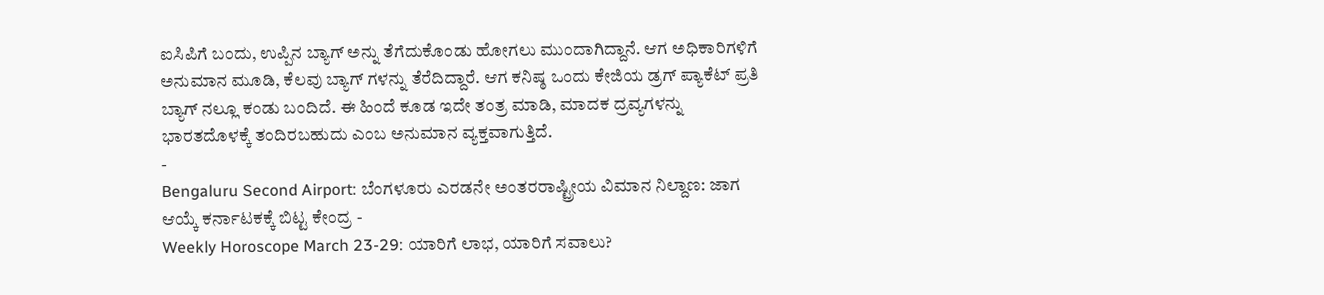ಐಸಿಪಿಗೆ ಬಂದು, ಉಪ್ಪಿನ ಬ್ಯಾಗ್ ಅನ್ನು ತೆಗೆದುಕೊಂಡು ಹೋಗಲು ಮುಂದಾಗಿದ್ದಾನೆ. ಆಗ ಅಧಿಕಾರಿಗಳಿಗೆ ಅನುಮಾನ ಮೂಡಿ, ಕೆಲವು ಬ್ಯಾಗ್ ಗಳನ್ನು ತೆರೆದಿದ್ದಾರೆ. ಆಗ ಕನಿಷ್ಠ ಒಂದು ಕೇಜಿಯ ಡ್ರಗ್ ಪ್ಯಾಕೆಟ್ ಪ್ರತಿ ಬ್ಯಾಗ್ ನಲ್ಲೂ ಕಂಡು ಬಂದಿದೆ. ಈ ಹಿಂದೆ ಕೂಡ ಇದೇ ತಂತ್ರ ಮಾಡಿ, ಮಾದಕ ದ್ರವ್ಯಗಳನ್ನು ಭಾರತದೊಳಕ್ಕೆ ತಂದಿರಬಹುದು ಎಂಬ ಅನುಮಾನ ವ್ಯಕ್ತವಾಗುತ್ತಿದೆ.
-
Bengaluru Second Airport: ಬೆಂಗಳೂರು ಎರಡನೇ ಅಂತರರಾಷ್ಟ್ರೀಯ ವಿಮಾನ ನಿಲ್ದಾಣ: ಜಾಗ ಆಯ್ಕೆ ಕರ್ನಾಟಕಕ್ಕೆ ಬಿಟ್ಟ ಕೇಂದ್ರ -
Weekly Horoscope March 23-29: ಯಾರಿಗೆ ಲಾಭ, ಯಾರಿಗೆ ಸವಾಲು?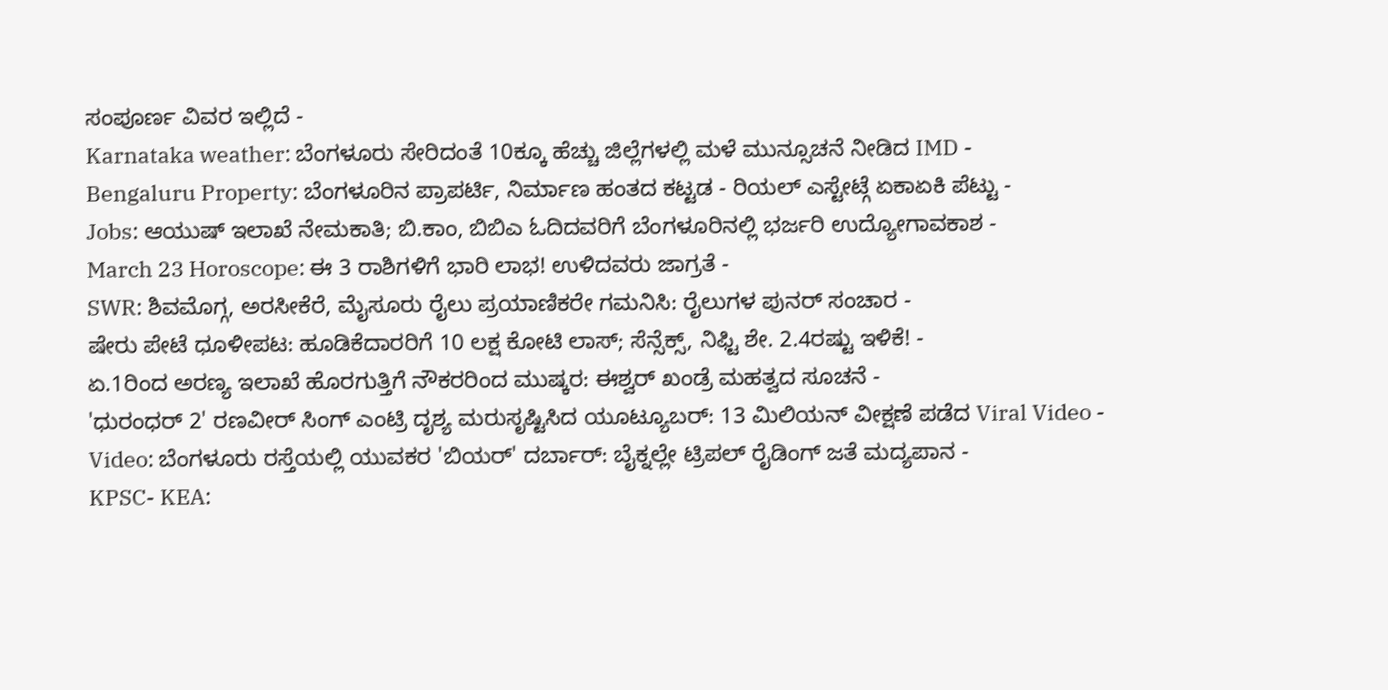ಸಂಪೂರ್ಣ ವಿವರ ಇಲ್ಲಿದೆ -
Karnataka weather: ಬೆಂಗಳೂರು ಸೇರಿದಂತೆ 10ಕ್ಕೂ ಹೆಚ್ಚು ಜಿಲ್ಲೆಗಳಲ್ಲಿ ಮಳೆ ಮುನ್ಸೂಚನೆ ನೀಡಿದ IMD -
Bengaluru Property: ಬೆಂಗಳೂರಿನ ಪ್ರಾಪರ್ಟಿ, ನಿರ್ಮಾಣ ಹಂತದ ಕಟ್ಟಡ - ರಿಯಲ್ ಎಸ್ಟೇಟ್ಗೆ ಏಕಾಏಕಿ ಪೆಟ್ಟು -
Jobs: ಆಯುಷ್ ಇಲಾಖೆ ನೇಮಕಾತಿ; ಬಿ.ಕಾಂ, ಬಿಬಿಎ ಓದಿದವರಿಗೆ ಬೆಂಗಳೂರಿನಲ್ಲಿ ಭರ್ಜರಿ ಉದ್ಯೋಗಾವಕಾಶ -
March 23 Horoscope: ಈ 3 ರಾಶಿಗಳಿಗೆ ಭಾರಿ ಲಾಭ! ಉಳಿದವರು ಜಾಗ್ರತೆ -
SWR: ಶಿವಮೊಗ್ಗ, ಅರಸೀಕೆರೆ, ಮೈಸೂರು ರೈಲು ಪ್ರಯಾಣಿಕರೇ ಗಮನಿಸಿ: ರೈಲುಗಳ ಪುನರ್ ಸಂಚಾರ -
ಷೇರು ಪೇಟೆ ಧೂಳೀಪಟ: ಹೂಡಿಕೆದಾರರಿಗೆ 10 ಲಕ್ಷ ಕೋಟಿ ಲಾಸ್; ಸೆನ್ಸೆಕ್ಸ್, ನಿಫ್ಟಿ ಶೇ. 2.4ರಷ್ಟು ಇಳಿಕೆ! -
ಏ.1ರಿಂದ ಅರಣ್ಯ ಇಲಾಖೆ ಹೊರಗುತ್ತಿಗೆ ನೌಕರರಿಂದ ಮುಷ್ಕರ: ಈಶ್ವರ್ ಖಂಡ್ರೆ ಮಹತ್ವದ ಸೂಚನೆ -
'ಧುರಂಧರ್ 2' ರಣವೀರ್ ಸಿಂಗ್ ಎಂಟ್ರಿ ದೃಶ್ಯ ಮರುಸೃಷ್ಟಿಸಿದ ಯೂಟ್ಯೂಬರ್: 13 ಮಿಲಿಯನ್ ವೀಕ್ಷಣೆ ಪಡೆದ Viral Video -
Video: ಬೆಂಗಳೂರು ರಸ್ತೆಯಲ್ಲಿ ಯುವಕರ 'ಬಿಯರ್' ದರ್ಬಾರ್: ಬೈಕ್ನಲ್ಲೇ ಟ್ರಿಪಲ್ ರೈಡಿಂಗ್ ಜತೆ ಮದ್ಯಪಾನ -
KPSC- KEA: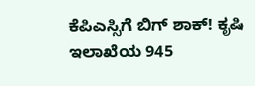ಕೆಪಿಎಸ್ಸಿಗೆ ಬಿಗ್ ಶಾಕ್! ಕೃಷಿ ಇಲಾಖೆಯ 945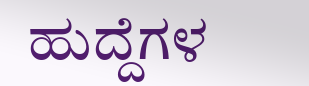ಹುದ್ದೆಗಳ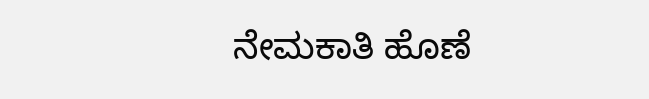ನೇಮಕಾತಿ ಹೊಣೆ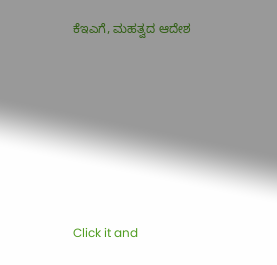ಕೆಇಎಗೆ, ಮಹತ್ವದ ಆದೇಶ











Click it and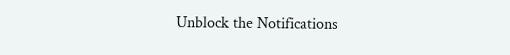Unblock the Notifications